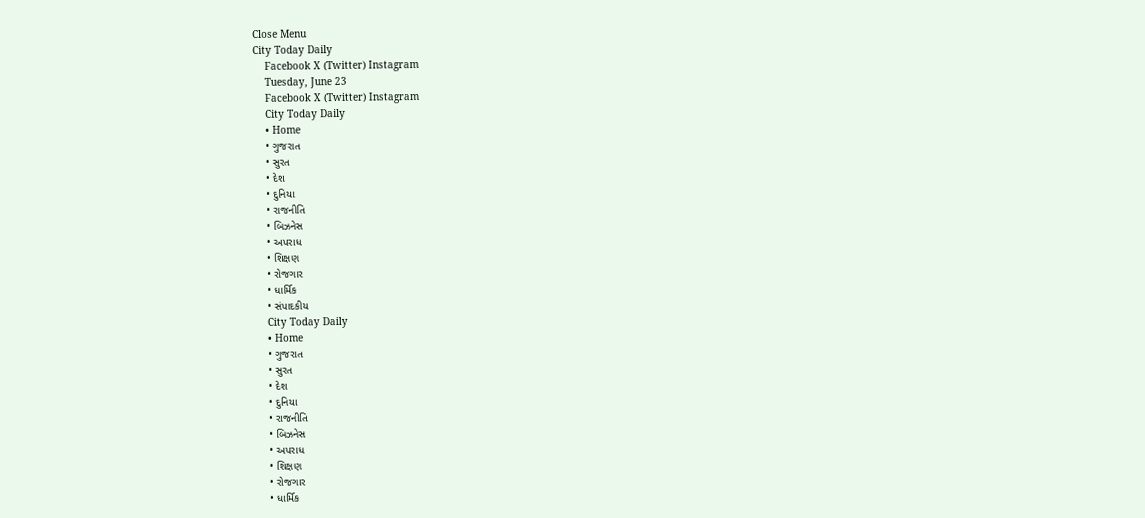Close Menu
City Today Daily
    Facebook X (Twitter) Instagram
    Tuesday, June 23
    Facebook X (Twitter) Instagram
    City Today Daily
    • Home
    • ગુજરાત
    • સુરત
    • દેશ
    • દુનિયા
    • રાજનીતિ
    • બિઝનેસ
    • અપરાધ
    • શિક્ષણ
    • રોજગાર
    • ધાર્મિક
    • સંપાદકીય
    City Today Daily
    • Home
    • ગુજરાત
    • સુરત
    • દેશ
    • દુનિયા
    • રાજનીતિ
    • બિઝનેસ
    • અપરાધ
    • શિક્ષણ
    • રોજગાર
    • ધાર્મિક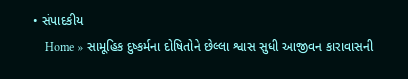• સંપાદકીય
    Home » સામૂહિક દુષ્કર્મના દોષિતોને છેલ્લા શ્વાસ સુધી આજીવન કારાવાસની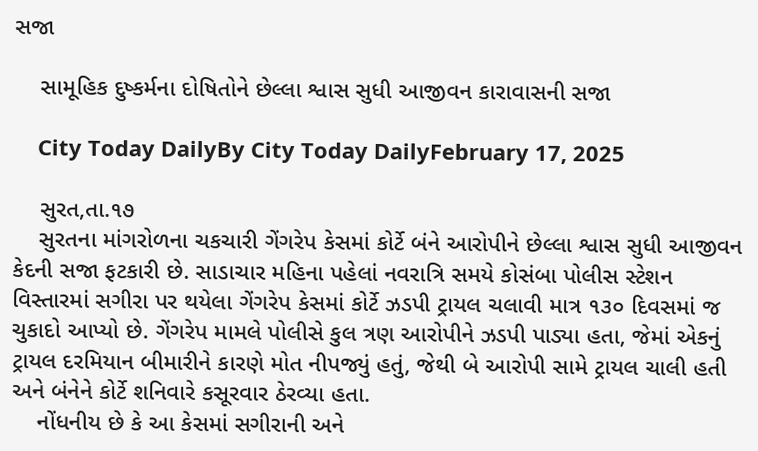સજા

    સામૂહિક દુષ્કર્મના દોષિતોને છેલ્લા શ્વાસ સુધી આજીવન કારાવાસની સજા

    City Today DailyBy City Today DailyFebruary 17, 2025

    સુરત,તા.૧૭
    સુરતના માંગરોળના ચકચારી ગેંગરેપ કેસમાં કોર્ટે બંને આરોપીને છેલ્લા શ્વાસ સુધી આજીવન કેદની સજા ફટકારી છે. સાડાચાર મહિના પહેલાં નવરાત્રિ સમયે કોસંબા પોલીસ સ્ટેશન વિસ્તારમાં સગીરા પર થયેલા ગેંગરેપ કેસમાં કોર્ટે ઝડપી ટ્રાયલ ચલાવી માત્ર ૧૩૦ દિવસમાં જ ચુકાદો આપ્યો છે. ગેંગરેપ મામલે પોલીસે કુલ ત્રણ આરોપીને ઝડપી પાડ્યા હતા, જેમાં એકનું ટ્રાયલ દરમિયાન બીમારીને કારણે મોત નીપજ્યું હતું, જેથી બે આરોપી સામે ટ્રાયલ ચાલી હતી અને બંનેને કોર્ટે શનિવારે કસૂરવાર ઠેરવ્યા હતા.
    નોંધનીય છે કે આ કેસમાં સગીરાની અને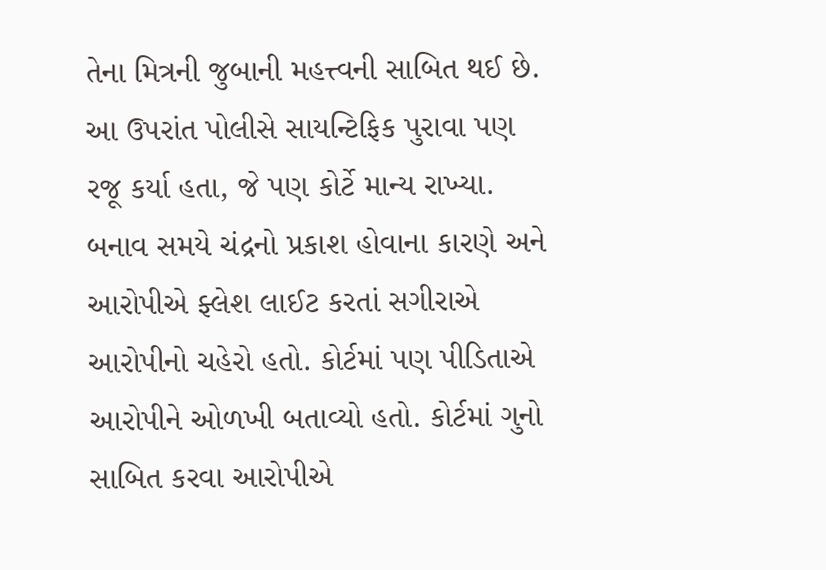તેના મિત્રની જુબાની મહત્ત્વની સાબિત થઈ છે. આ ઉપરાંત પોલીસે સાયન્ટિફિક પુરાવા પણ રજૂ કર્યા હતા, જે પણ કોર્ટે માન્ય રાખ્યા. બનાવ સમયે ચંદ્રનો પ્રકાશ હોવાના કારણે અને આરોપીએ ફ્લેશ લાઈટ કરતાં સગીરાએ આરોપીનો ચહેરો હતો. કોર્ટમાં પણ પીડિતાએ આરોપીને ઓળખી બતાવ્યો હતો. કોર્ટમાં ગુનો સાબિત કરવા આરોપીએ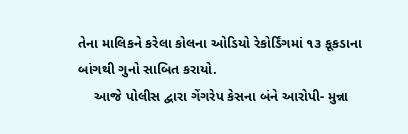તેના માલિકને કરેલા કોલના ઓડિયો રેકોર્ડિંગમાં ૧૩ કૂકડાના બાંગથી ગુનો સાબિત કરાયો.
    આજે પોલીસ દ્વારા ગેંગરેપ કેસના બંને આરોપી- મુન્ના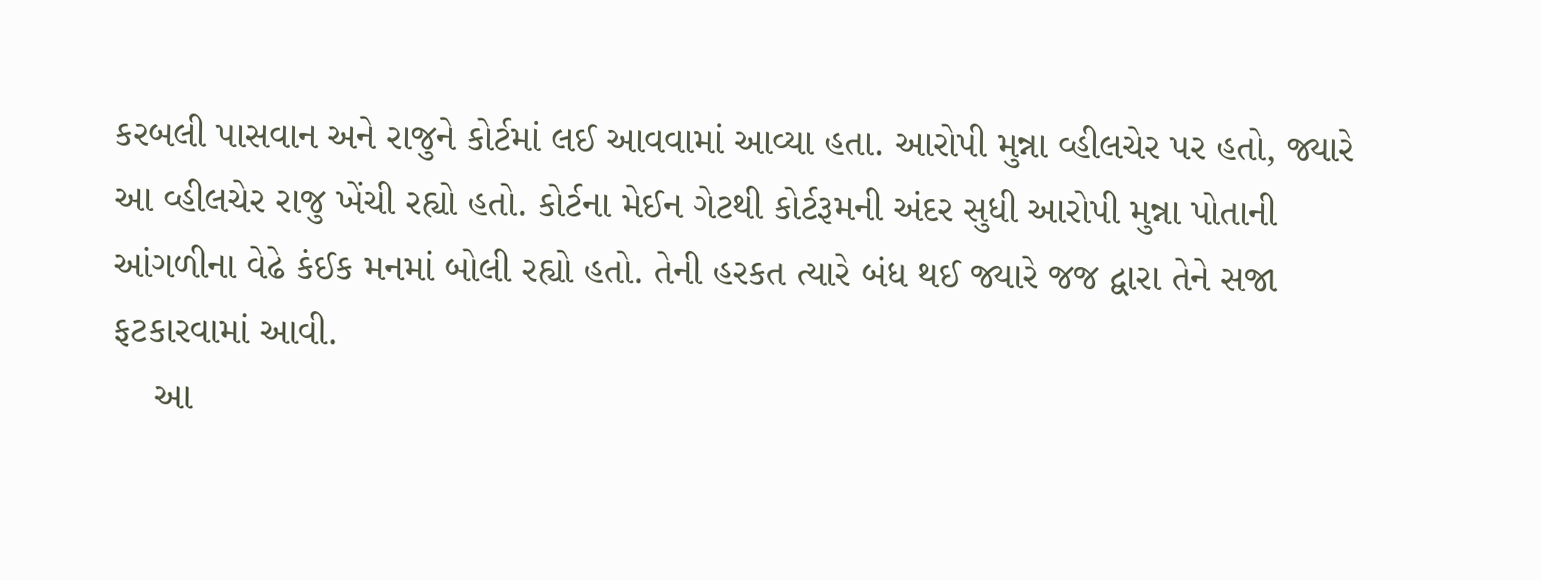કરબલી પાસવાન અને રાજુને કોર્ટમાં લઈ આવવામાં આવ્યા હતા. આરોપી મુન્ના વ્હીલચેર પર હતો, જ્યારે આ વ્હીલચેર રાજુ ખેંચી રહ્યો હતો. કોર્ટના મેઈન ગેટથી કોર્ટરૂમની અંદર સુધી આરોપી મુન્ના પોતાની આંગળીના વેઢે કંઈક મનમાં બોલી રહ્યો હતો. તેની હરકત ત્યારે બંધ થઈ જ્યારે જજ દ્વારા તેને સજા ફટકારવામાં આવી.
    આ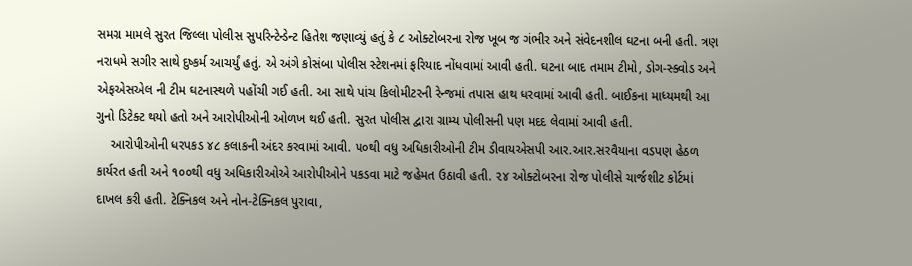સમગ્ર મામલે સુરત જિલ્લા પોલીસ સુપરિન્ટેન્ડેન્ટ હિતેશ જણાવ્યું હતું કે ૮ ઓક્ટોબરના રોજ ખૂબ જ ગંભીર અને સંવેદનશીલ ઘટના બની હતી. ત્રણ નરાધમે સગીર સાથે દુષ્કર્મ આચર્યું હતું. એ અંગે કોસંબા પોલીસ સ્ટેશનમાં ફરિયાદ નોંધવામાં આવી હતી. ઘટના બાદ તમામ ટીમો, ડોગ-સ્ક્વોડ અને એફએસએલ ની ટીમ ઘટનાસ્થળે પહોંચી ગઈ હતી. આ સાથે પાંચ કિલોમીટરની રેન્જમાં તપાસ હાથ ધરવામાં આવી હતી. બાઈકના માધ્યમથી આ ગુનો ડિટેક્ટ થયો હતો અને આરોપીઓની ઓળખ થઈ હતી. સુરત પોલીસ દ્વારા ગ્રામ્ય પોલીસની પણ મદદ લેવામાં આવી હતી.
    આરોપીઓની ધરપકડ ૪૮ કલાકની અંદર કરવામાં આવી. ૫૦થી વધુ અધિકારીઓની ટીમ ડીવાયએસપી આર.આર.સરવૈયાના વડપણ હેઠળ કાર્યરત હતી અને ૧૦૦થી વધુ અધિકારીઓએ આરોપીઓને પકડવા માટે જહેમત ઉઠાવી હતી. ૨૪ ઓક્ટોબરના રોજ પોલીસે ચાર્જશીટ કોર્ટમાં દાખલ કરી હતી. ટેક્નિકલ અને નોન-ટેક્નિકલ પુરાવા,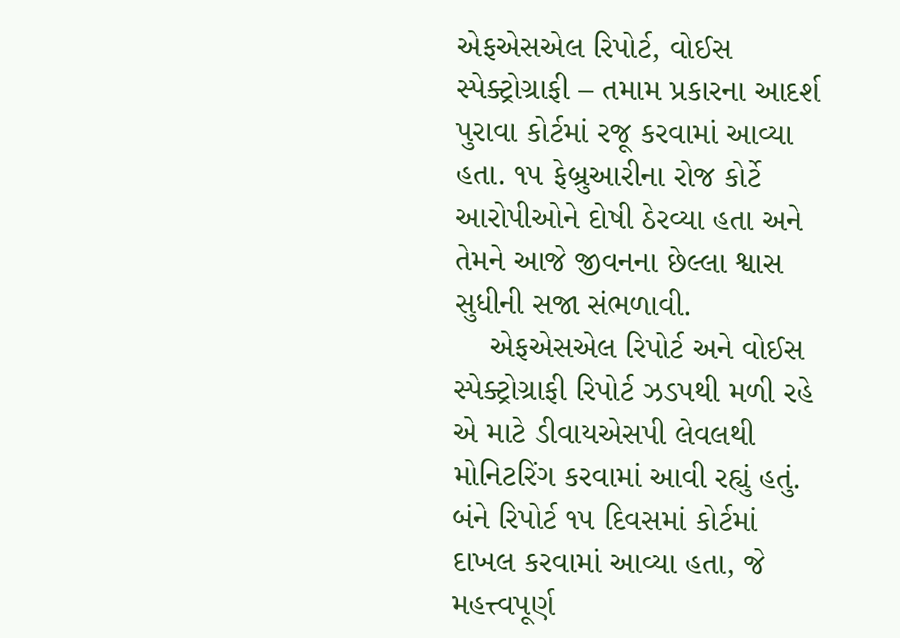એફએસએલ રિપોર્ટ, વોઈસ સ્પેક્ટ્રોગ્રાફી – તમામ પ્રકારના આદર્શ પુરાવા કોર્ટમાં રજૂ કરવામાં આવ્યા હતા. ૧૫ ફેબ્રુઆરીના રોજ કોર્ટે આરોપીઓને દોષી ઠેરવ્યા હતા અને તેમને આજે જીવનના છેલ્લા શ્વાસ સુધીની સજા સંભળાવી.
    એફએસએલ રિપોર્ટ અને વોઈસ સ્પેક્ટ્રોગ્રાફી રિપોર્ટ ઝડપથી મળી રહે એ માટે ડીવાયએસપી લેવલથી મોનિટરિંગ કરવામાં આવી રહ્યું હતું. બંને રિપોર્ટ ૧૫ દિવસમાં કોર્ટમાં દાખલ કરવામાં આવ્યા હતા, જે મહત્ત્વપૂર્ણ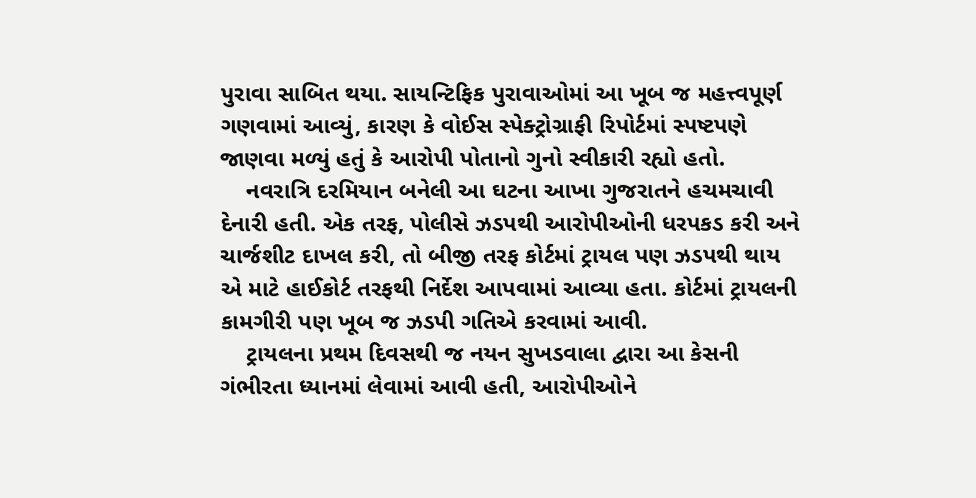પુરાવા સાબિત થયા. સાયન્ટિફિક પુરાવાઓમાં આ ખૂબ જ મહત્ત્વપૂર્ણ ગણવામાં આવ્યું, કારણ કે વોઈસ સ્પેક્ટ્રોગ્રાફી રિપોર્ટમાં સ્પષ્ટપણે જાણવા મળ્યું હતું કે આરોપી પોતાનો ગુનો સ્વીકારી રહ્યો હતો.
    નવરાત્રિ દરમિયાન બનેલી આ ઘટના આખા ગુજરાતને હચમચાવી દેનારી હતી. એક તરફ, પોલીસે ઝડપથી આરોપીઓની ધરપકડ કરી અને ચાર્જશીટ દાખલ કરી, તો બીજી તરફ કોર્ટમાં ટ્રાયલ પણ ઝડપથી થાય એ માટે હાઈકોર્ટ તરફથી નિર્દેશ આપવામાં આવ્યા હતા. કોર્ટમાં ટ્રાયલની કામગીરી પણ ખૂબ જ ઝડપી ગતિએ કરવામાં આવી.
    ટ્રાયલના પ્રથમ દિવસથી જ નયન સુખડવાલા દ્વારા આ કેસની ગંભીરતા ધ્યાનમાં લેવામાં આવી હતી, આરોપીઓને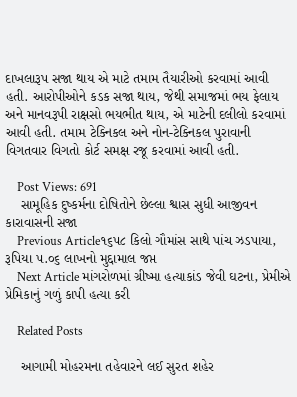દાખલારૂપ સજા થાય એ માટે તમામ તૈયારીઓ કરવામાં આવી હતી. આરોપીઓને કડક સજા થાય, જેથી સમાજમાં ભય ફેલાય અને માનવરૂપી રાક્ષસો ભયભીત થાય, એ માટેની દલીલો કરવામાં આવી હતી. તમામ ટેક્નિકલ અને નોન-ટેક્નિકલ પુરાવાની વિગતવાર વિગતો કોર્ટ સમક્ષ રજૂ કરવામાં આવી હતી.

    Post Views: 691
    સામૂહિક દુષ્કર્મના દોષિતોને છેલ્લા શ્વાસ સુધી આજીવન કારાવાસની સજા
    Previous Article૧૬૫૮ કિલો ગૌમાંસ સાથે પાંચ ઝડપાયા, રૂપિયા ૫.૦૬ લાખનો મુદ્દામાલ જપ્ત
    Next Article માંગરોળમાં ગ્રીષ્મા હત્યાકાંડ જેવી ઘટના, પ્રેમીએ પ્રેમિકાનું ગળું કાપી હત્યા કરી

    Related Posts

    આગામી મોહરમના તહેવારને લઈ સુરત શહેર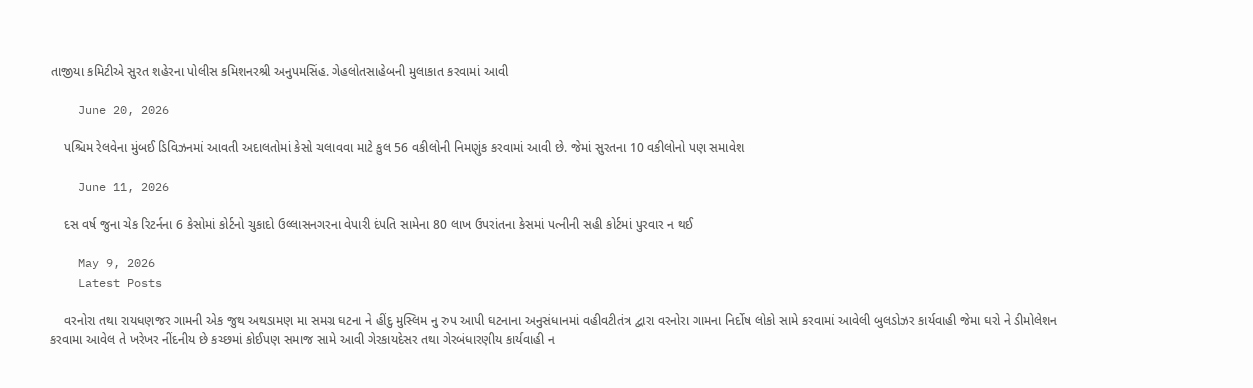તાજીયા કમિટીએ સુરત શહેરના પોલીસ કમિશનરશ્રી અનુપમસિંહ. ગેહલોતસાહેબની મુલાકાત કરવામાં આવી

    June 20, 2026

    પશ્ચિમ રેલવેના મુંબઈ ડિવિઝનમાં આવતી અદાલતોમાં કેસો ચલાવવા માટે કુલ 56 વકીલોની નિમણુંક કરવામાં આવી છે. જેમાં સુરતના 10 વકીલોનો પણ સમાવેશ

    June 11, 2026

    દસ વર્ષ જુના ચેક રિટર્નના 6 કેસોમાં કોર્ટનો ચુકાદો ઉલ્લાસનગરના વેપારી દંપતિ સામેના 80 લાખ ઉપરાંતના કેસમાં પત્નીની સહી કોર્ટમાં પુરવાર ન થઈ

    May 9, 2026
    Latest Posts

    વરનોરા તથા રાયધણજર ગામની એક જુથ અથડામણ મા સમગ્ર ઘટના ને હીંદુ મુસ્લિમ નુ રુપ આપી ઘટનાના અનુસંધાનમાં વહીવટીતંત્ર દ્વારા વરનોરા ગામના નિર્દોષ લોકો સામે કરવામાં આવેલી બુલડોઝર કાર્યવાહી જેમા ઘરો ને ડીમોલેશન કરવામા આવેલ તે ખરેખર નીંદનીય છે કચ્છમાં કોઈપણ સમાજ સામે આવી ગેરકાયદેસર તથા ગેરબંધારણીય કાર્યવાહી ન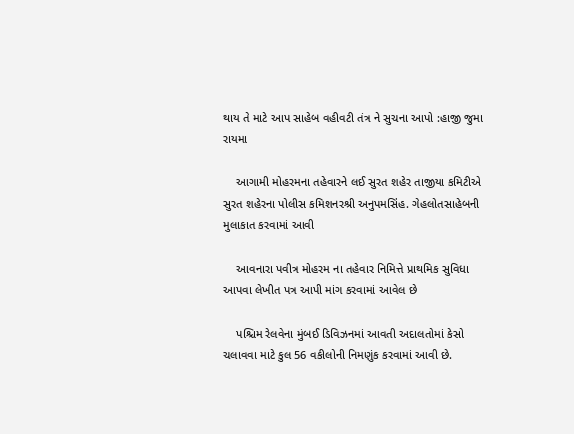થાય તે માટે આપ સાહેબ વહીવટી તંત્ર ને સુચના આપો :હાજી જુમા રાયમા

    આગામી મોહરમના તહેવારને લઈ સુરત શહેર તાજીયા કમિટીએ સુરત શહેરના પોલીસ કમિશનરશ્રી અનુપમસિંહ. ગેહલોતસાહેબની મુલાકાત કરવામાં આવી

    આવનારા પવીત્ર મોહરમ ના તહેવાર નિમિત્તે પ્રાથમિક સુવિધા આપવા લેખીત પત્ર આપી માંગ કરવામાં આવેલ છે

    પશ્ચિમ રેલવેના મુંબઈ ડિવિઝનમાં આવતી અદાલતોમાં કેસો ચલાવવા માટે કુલ 56 વકીલોની નિમણુંક કરવામાં આવી છે.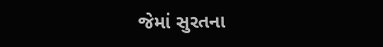જેમાં સુરતના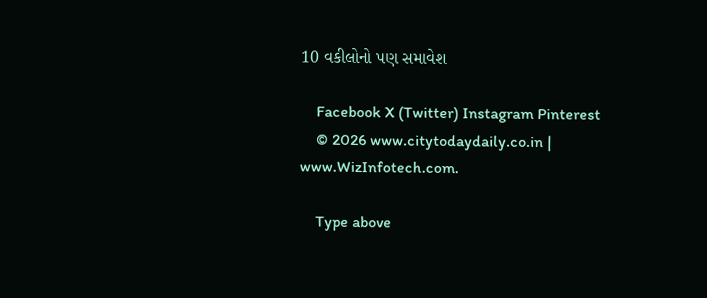10 વકીલોનો પણ સમાવેશ

    Facebook X (Twitter) Instagram Pinterest
    © 2026 www.citytodaydaily.co.in | www.WizInfotech.com.

    Type above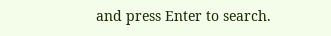and press Enter to search.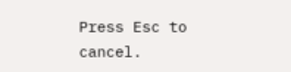Press Esc to cancel.